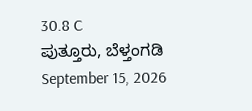30.8 C
ಪುತ್ತೂರು, ಬೆಳ್ತಂಗಡಿ
September 15, 2026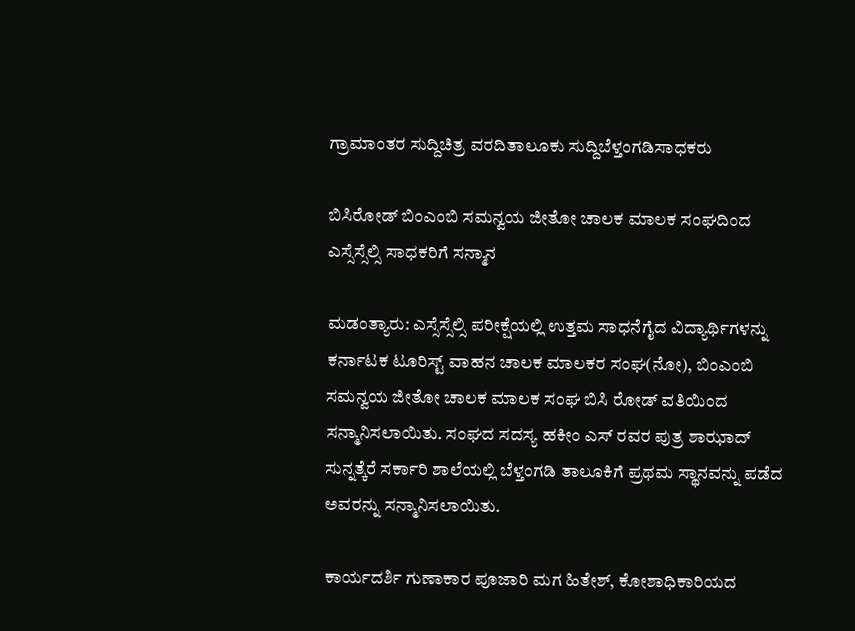ಗ್ರಾಮಾಂತರ ಸುದ್ದಿಚಿತ್ರ ವರದಿತಾಲೂಕು ಸುದ್ದಿಬೆಳ್ತಂಗಡಿಸಾಧಕರು

ಬಿಸಿರೋಡ್ ಬಿಂಎಂಬಿ ಸಮನ್ವಯ ಜೀತೋ ಚಾಲಕ ಮಾಲಕ ಸಂಘದಿಂದ ಎಸ್ಸೆಸ್ಸೆಲ್ಸಿ ಸಾಧಕರಿಗೆ ಸನ್ಮಾನ

ಮಡಂತ್ಯಾರು: ಎಸ್ಸೆಸ್ಸೆಲ್ಸಿ ಪರೀಕ್ಷೆಯಲ್ಲಿ ಉತ್ತಮ ಸಾಧನೆಗೈದ ವಿದ್ಯಾರ್ಥಿಗಳನ್ನು ಕರ್ನಾಟಕ ಟೂರಿಸ್ಟ್ ವಾಹನ ಚಾಲಕ ಮಾಲಕರ ಸಂಘ(ನೋ), ಬಿಂಎಂಬಿ ಸಮನ್ವಯ ಜೀತೋ ಚಾಲಕ ಮಾಲಕ ಸಂಘ ಬಿಸಿ ರೋಡ್ ವತಿಯಿಂದ ಸನ್ಮಾನಿಸಲಾಯಿತು. ಸಂಘದ ಸದಸ್ಯ ಹಕೀಂ ಎಸ್ ರವರ ಪುತ್ರ ಶಾಝಾದ್ ಸುನ್ನತ್ಕೆರೆ ಸರ್ಕಾರಿ ಶಾಲೆಯಲ್ಲಿ ಬೆಳ್ತಂಗಡಿ ತಾಲೂಕಿಗೆ ಪ್ರಥಮ ಸ್ಥಾನವನ್ನು ಪಡೆದ ಅವರನ್ನು ಸನ್ಮಾನಿಸಲಾಯಿತು.

ಕಾರ್ಯದರ್ಶಿ ಗುಣಾಕಾರ ಪೂಜಾರಿ ಮಗ ಹಿತೇಶ್, ಕೋಶಾಧಿಕಾರಿಯದ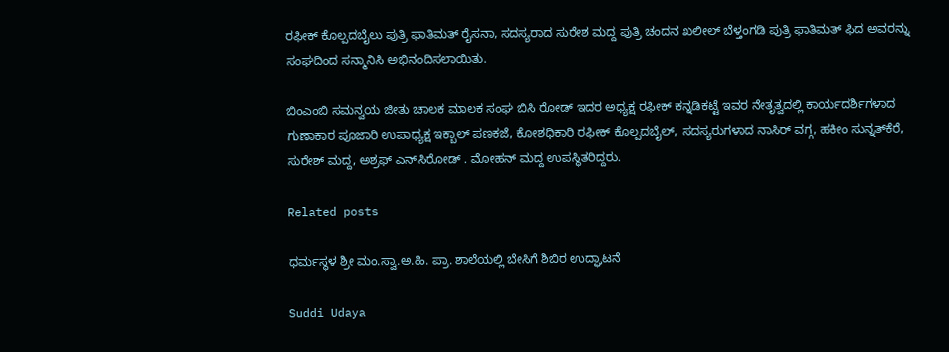ರಫೀಕ್ ಕೊಲ್ಪದಬೈಲು ಪುತ್ರಿ ಫಾತಿಮತ್ ರೈಸನಾ, ಸದಸ್ಯರಾದ ಸುರೇಶ ಮದ್ದ ಪುತ್ರಿ ಚಂದನ ಖಲೀಲ್ ಬೆಳ್ತಂಗಡಿ ಪುತ್ರಿ ಫಾತಿಮತ್ ಫಿದ ಅವರನ್ನು ಸಂಘದಿಂದ ಸನ್ಮಾನಿಸಿ ಅಭಿನಂದಿಸಲಾಯಿತು.

ಬಿಂಎಂಬಿ ಸಮನ್ವಯ ಜೀತು ಚಾಲಕ ಮಾಲಕ ಸಂಘ ಬಿಸಿ ರೋಡ್ ಇದರ ಅಧ್ಯಕ್ಷ ರಫೀಕ್ ಕನ್ನಡಿಕಟ್ಟೆ ಇವರ ನೇತೃತ್ವದಲ್ಲಿ ಕಾರ್ಯದರ್ಶಿಗಳಾದ ಗುಣಾಕಾರ ಪೂಜಾರಿ ಉಪಾಧ್ಯಕ್ಷ ಇಕ್ಬಾಲ್ ಪಣಕಜೆ, ಕೋಶಧಿಕಾರಿ ರಫೀಕ್ ಕೊಲ್ಪದಬೈಲ್, ಸದಸ್ಯರುಗಳಾದ ನಾಸಿರ್ ವಗ್ಗ, ಹಕೀಂ ಸುನ್ನತ್‌ಕೆರೆ, ಸುರೇಶ್ ಮದ್ದ, ಅಶ್ರಫ್ ಎನ್‌ಸಿರೋಡ್ . ಮೋಹನ್ ಮದ್ದ ಉಪಸ್ಥಿತರಿದ್ದರು.

Related posts

ಧರ್ಮಸ್ಥಳ ಶ್ರೀ ಮಂ.ಸ್ವಾ.ಅ.ಹಿ. ಪ್ರಾ. ಶಾಲೆಯಲ್ಲಿ ಬೇಸಿಗೆ ಶಿಬಿರ ಉದ್ಘಾಟನೆ

Suddi Udaya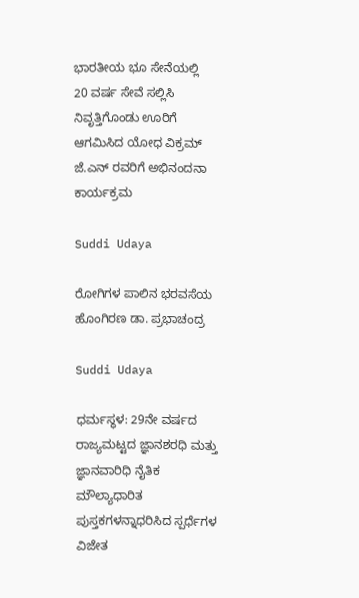ಭಾರತೀಯ ಭೂ ಸೇನೆಯಲ್ಲಿ 20 ವರ್ಷ ಸೇವೆ ಸಲ್ಲಿಸಿ ನಿವೃತ್ತಿಗೊಂಡು ಊರಿಗೆ ಆಗಮಿಸಿದ ಯೋಧ ವಿಕ್ರಮ್ ಜೆ.ಎನ್ ರವರಿಗೆ ಅಭಿನಂದನಾ ಕಾರ್ಯಕ್ರಮ

Suddi Udaya

ರೋಗಿಗಳ ಪಾಲಿನ ಭರವಸೆಯ ಹೊಂಗಿರಣ ಡಾ. ಪ್ರಭಾಚಂದ್ರ

Suddi Udaya

ಧರ್ಮಸ್ಥಳ: 29ನೇ ವರ್ಷದ ರಾಜ್ಯಮಟ್ಟದ ಜ್ಞಾನಶರಧಿ ಮತ್ತು ಜ್ಞಾನವಾರಿಧಿ ನೈತಿಕ ಮೌಲ್ಯಾಧಾರಿತ ಪುಸ್ತಕಗಳನ್ನಾಧರಿಸಿದ ಸ್ಪರ್ಧೆಗಳ ವಿಜೇತ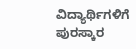ವಿದ್ಯಾರ್ಥಿಗಳಿಗೆ ಪುರಸ್ಕಾರ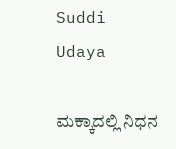Suddi Udaya

ಮಕ್ಕಾದಲ್ಲಿ ನಿಧನ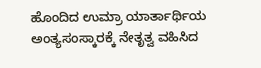ಹೊಂದಿದ ಉಮ್ರಾ ಯಾರ್ತಾರ್ಥಿಯ ಅಂತ್ಯಸಂಸ್ಕಾರ‌ಕ್ಕೆ ನೇತೃತ್ವ ವಹಿಸಿದ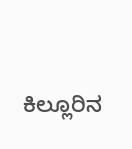ಕಿಲ್ಲೂರಿನ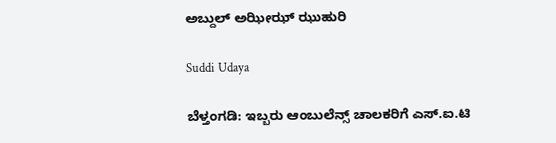ಅಬ್ದುಲ್ ಅಝೀಝ್ ಝುಹುರಿ

Suddi Udaya

ಬೆಳ್ತಂಗಡಿ: ಇಬ್ಬರು ಆಂಬುಲೆನ್ಸ್ ಚಾಲಕರಿಗೆ ಎಸ್.ಐ.ಟಿ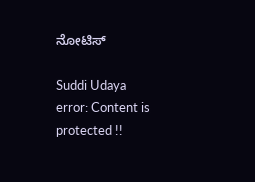ನೋಟಿಸ್

Suddi Udaya
error: Content is protected !!